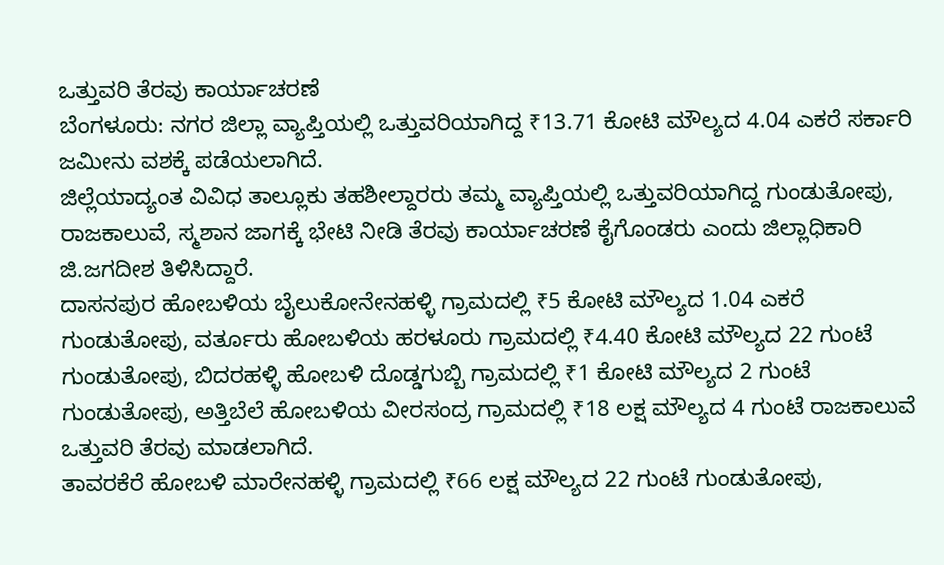ಒತ್ತುವರಿ ತೆರವು ಕಾರ್ಯಾಚರಣೆ
ಬೆಂಗಳೂರು: ನಗರ ಜಿಲ್ಲಾ ವ್ಯಾಪ್ತಿಯಲ್ಲಿ ಒತ್ತುವರಿಯಾಗಿದ್ದ ₹13.71 ಕೋಟಿ ಮೌಲ್ಯದ 4.04 ಎಕರೆ ಸರ್ಕಾರಿ ಜಮೀನು ವಶಕ್ಕೆ ಪಡೆಯಲಾಗಿದೆ.
ಜಿಲ್ಲೆಯಾದ್ಯಂತ ವಿವಿಧ ತಾಲ್ಲೂಕು ತಹಶೀಲ್ದಾರರು ತಮ್ಮ ವ್ಯಾಪ್ತಿಯಲ್ಲಿ ಒತ್ತುವರಿಯಾಗಿದ್ದ ಗುಂಡುತೋಪು, ರಾಜಕಾಲುವೆ, ಸ್ಮಶಾನ ಜಾಗಕ್ಕೆ ಭೇಟಿ ನೀಡಿ ತೆರವು ಕಾರ್ಯಾಚರಣೆ ಕೈಗೊಂಡರು ಎಂದು ಜಿಲ್ಲಾಧಿಕಾರಿ ಜಿ.ಜಗದೀಶ ತಿಳಿಸಿದ್ದಾರೆ.
ದಾಸನಪುರ ಹೋಬಳಿಯ ಬೈಲುಕೋನೇನಹಳ್ಳಿ ಗ್ರಾಮದಲ್ಲಿ ₹5 ಕೋಟಿ ಮೌಲ್ಯದ 1.04 ಎಕರೆ ಗುಂಡುತೋಪು, ವರ್ತೂರು ಹೋಬಳಿಯ ಹರಳೂರು ಗ್ರಾಮದಲ್ಲಿ ₹4.40 ಕೋಟಿ ಮೌಲ್ಯದ 22 ಗುಂಟೆ ಗುಂಡುತೋಪು, ಬಿದರಹಳ್ಳಿ ಹೋಬಳಿ ದೊಡ್ಡಗುಬ್ಬಿ ಗ್ರಾಮದಲ್ಲಿ ₹1 ಕೋಟಿ ಮೌಲ್ಯದ 2 ಗುಂಟೆ ಗುಂಡುತೋಪು, ಅತ್ತಿಬೆಲೆ ಹೋಬಳಿಯ ವೀರಸಂದ್ರ ಗ್ರಾಮದಲ್ಲಿ ₹18 ಲಕ್ಷ ಮೌಲ್ಯದ 4 ಗುಂಟೆ ರಾಜಕಾಲುವೆ ಒತ್ತುವರಿ ತೆರವು ಮಾಡಲಾಗಿದೆ.
ತಾವರಕೆರೆ ಹೋಬಳಿ ಮಾರೇನಹಳ್ಳಿ ಗ್ರಾಮದಲ್ಲಿ ₹66 ಲಕ್ಷ ಮೌಲ್ಯದ 22 ಗುಂಟೆ ಗುಂಡುತೋಪು,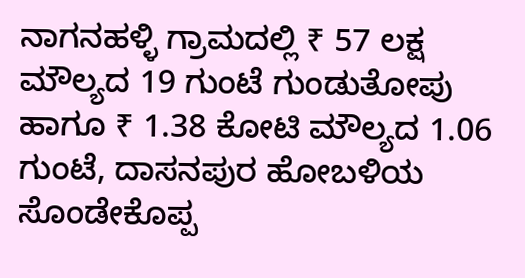ನಾಗನಹಳ್ಳಿ ಗ್ರಾಮದಲ್ಲಿ ₹ 57 ಲಕ್ಷ ಮೌಲ್ಯದ 19 ಗುಂಟೆ ಗುಂಡುತೋಪು ಹಾಗೂ ₹ 1.38 ಕೋಟಿ ಮೌಲ್ಯದ 1.06 ಗುಂಟೆ, ದಾಸನಪುರ ಹೋಬಳಿಯ ಸೊಂಡೇಕೊಪ್ಪ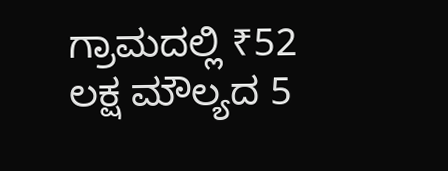ಗ್ರಾಮದಲ್ಲಿ ₹52 ಲಕ್ಷ ಮೌಲ್ಯದ 5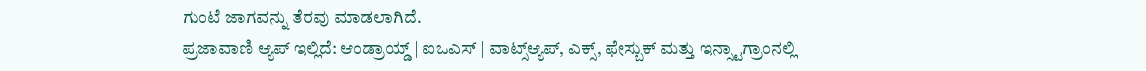ಗುಂಟೆ ಜಾಗವನ್ನು ತೆರವು ಮಾಡಲಾಗಿದೆ.
ಪ್ರಜಾವಾಣಿ ಆ್ಯಪ್ ಇಲ್ಲಿದೆ: ಆಂಡ್ರಾಯ್ಡ್ | ಐಒಎಸ್ | ವಾಟ್ಸ್ಆ್ಯಪ್, ಎಕ್ಸ್, ಫೇಸ್ಬುಕ್ ಮತ್ತು ಇನ್ಸ್ಟಾಗ್ರಾಂನಲ್ಲಿ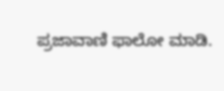ಪ್ರಜಾವಾಣಿ ಫಾಲೋ ಮಾಡಿ.